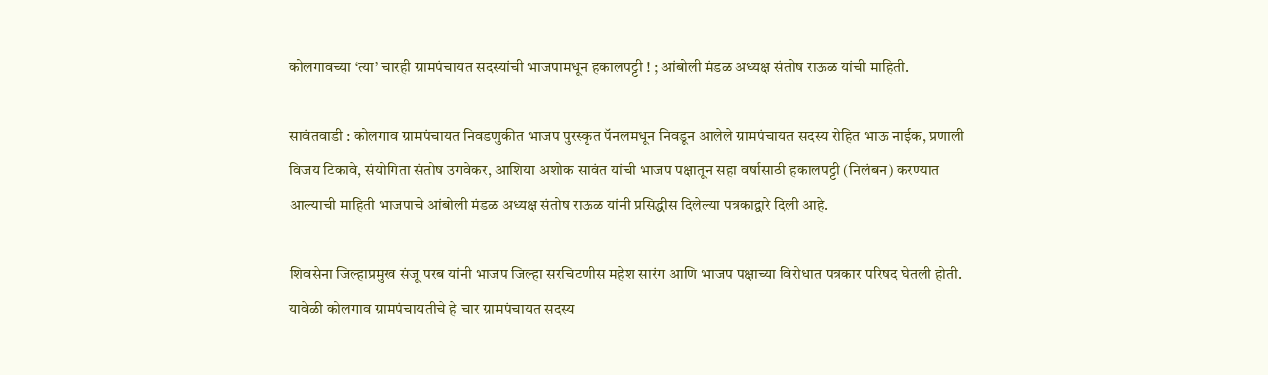कोलगावच्या ‘त्या’ चारही ग्रामपंचायत सदस्यांची भाजपामधून हकालपट्टी ! ; आंबोली मंडळ अध्यक्ष संतोष राऊळ यांची माहिती.

सावंतवाडी : कोलगाव ग्रामपंचायत निवडणुकीत भाजप पुरस्कृत पॅनलमधून निवडून आलेले ग्रामपंचायत सदस्य रोहित भाऊ नाईक, प्रणाली विजय टिकावे, संयोगिता संतोष उगवेकर, आशिया अशोक सावंत यांची भाजप पक्षातून सहा वर्षासाठी हकालपट्टी (निलंबन) करण्यात आल्याची माहिती भाजपाचे आंबोली मंडळ अध्यक्ष संतोष राऊळ यांनी प्रसिद्धीस दिलेल्या पत्रकाद्वारे दिली आहे.

शिवसेना जिल्हाप्रमुख संजू परब यांनी भाजप जिल्हा सरचिटणीस महेश सारंग आणि भाजप पक्षाच्या विरोधात पत्रकार परिषद घेतली होती. यावेळी कोलगाव ग्रामपंचायतीचे हे चार ग्रामपंचायत सदस्य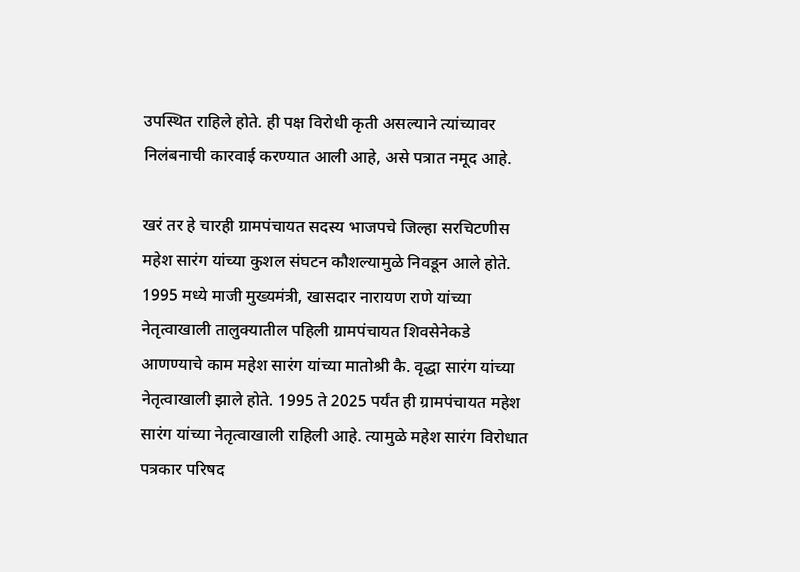उपस्थित राहिले होते. ही पक्ष विरोधी कृती असल्याने त्यांच्यावर निलंबनाची कारवाई करण्यात आली आहे, असे पत्रात नमूद आहे.

खरं तर हे चारही ग्रामपंचायत सदस्य भाजपचे जिल्हा सरचिटणीस महेश सारंग यांच्या कुशल संघटन कौशल्यामुळे निवडून आले होते. 1995 मध्ये माजी मुख्यमंत्री, खासदार नारायण राणे यांच्या नेतृत्वाखाली तालुक्यातील पहिली ग्रामपंचायत शिवसेनेकडे आणण्याचे काम महेश सारंग यांच्या मातोश्री कै. वृद्धा सारंग यांच्या नेतृत्वाखाली झाले होते‌. 1995 ते 2025 पर्यंत ही ग्रामपंचायत महेश सारंग यांच्या नेतृत्वाखाली राहिली आहे. त्यामुळे महेश सारंग विरोधात पत्रकार परिषद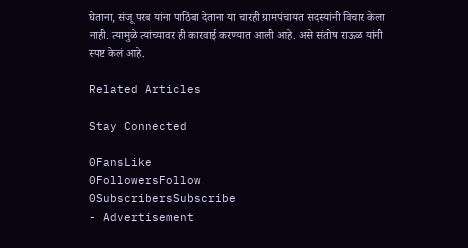घेताना, संजू परब यांना पाठिंबा देताना या चारही ग्रामपंचायत सदस्यांनी विचार केला नाही. त्यामुळे त्यांच्यावर ही कारवाई करण्यात आली आहे. असे संतोष राऊळ यांनी स्पष्ट केलं आहे.

Related Articles

Stay Connected

0FansLike
0FollowersFollow
0SubscribersSubscribe
- Advertisement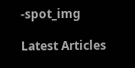-spot_img

Latest Articles